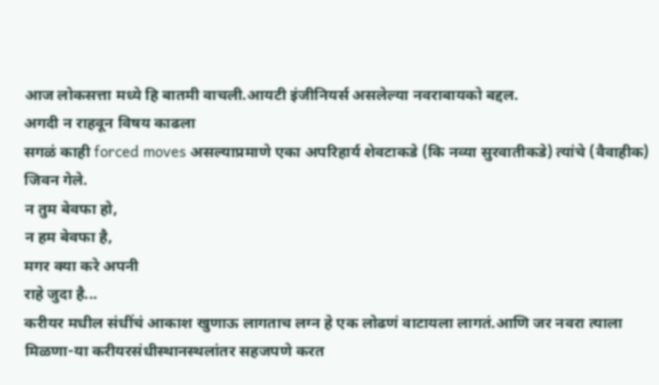आज लोकसत्ता मध्ये हि बातमी वाचली.आयटी इंजीनियर्स असलेल्या नवराबायको बद्दल.
अगदी न राहवून विषय काढला
सगळं काही forced moves असल्याप्रमाणे एका अपरिहार्य शेवटाकडे (कि नव्या सुरवातीकडे) त्यांचे (वैवाहीक) जिवन गेले.
न तुम बेवफा हो,
न हम बेवफा है,
मगर क्या करे अपनी
राहे जुदा है...
करीयर मधील संधींचं आकाश खुणाऊ लागताच लग्न हे एक लोढणं वाटायला लागतं.आणि जर नवरा त्याला मिळणा-या करीयरसंधीस्थानस्थलांतर सहजपणे करत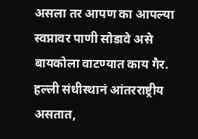असला तर आपण का आपल्या स्वप्नावर पाणी सोडावे असे बायकोला वाटण्यात काय गैर.
हल्ली संधीस्थानं आंतरराष्ट्रीय असतात,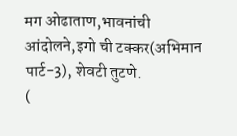मग ओढाताण,भावनांची आंदोलने,इगो ची टक्कर(अभिमान पार्ट-3), शेवटी तुटणे.
(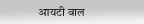आयटी वाल